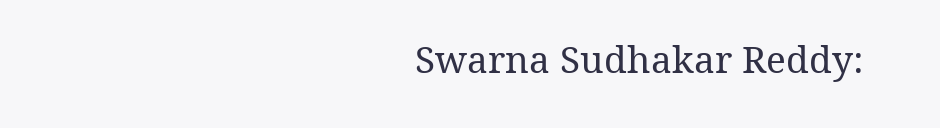Swarna Sudhakar Reddy: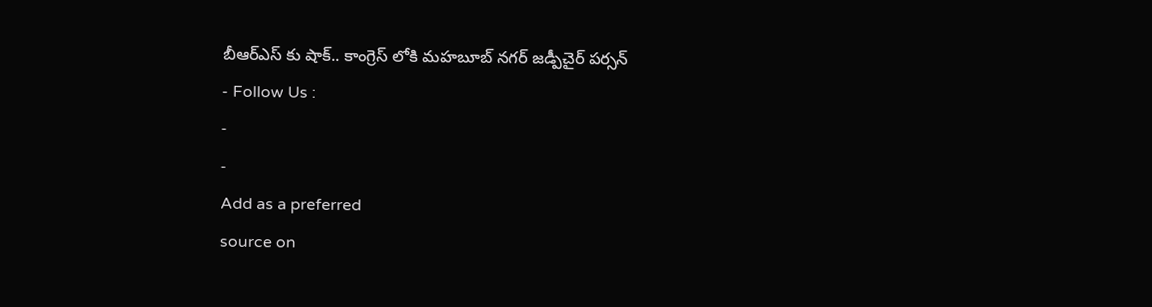బీఆర్ఎస్ కు షాక్.. కాంగ్రెస్ లోకి మహబూబ్ నగర్ జడ్పీచైర్ పర్సన్
- Follow Us :
-
-
Add as a preferred
source on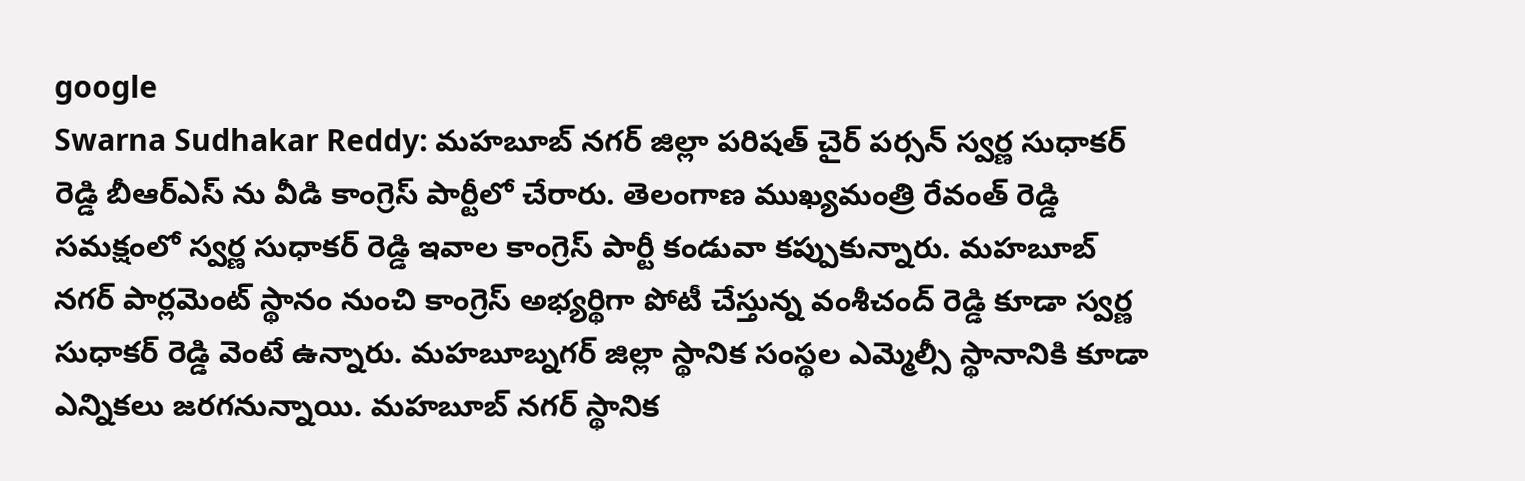google
Swarna Sudhakar Reddy: మహబూబ్ నగర్ జిల్లా పరిషత్ చైర్ పర్సన్ స్వర్ణ సుధాకర్ రెడ్డి బీఆర్ఎస్ ను వీడి కాంగ్రెస్ పార్టీలో చేరారు. తెలంగాణ ముఖ్యమంత్రి రేవంత్ రెడ్డి సమక్షంలో స్వర్ణ సుధాకర్ రెడ్డి ఇవాల కాంగ్రెస్ పార్టీ కండువా కప్పుకున్నారు. మహబూబ్ నగర్ పార్లమెంట్ స్థానం నుంచి కాంగ్రెస్ అభ్యర్థిగా పోటీ చేస్తున్న వంశీచంద్ రెడ్డి కూడా స్వర్ణ సుధాకర్ రెడ్డి వెంటే ఉన్నారు. మహబూబ్నగర్ జిల్లా స్థానిక సంస్థల ఎమ్మెల్సీ స్థానానికి కూడా ఎన్నికలు జరగనున్నాయి. మహబూబ్ నగర్ స్థానిక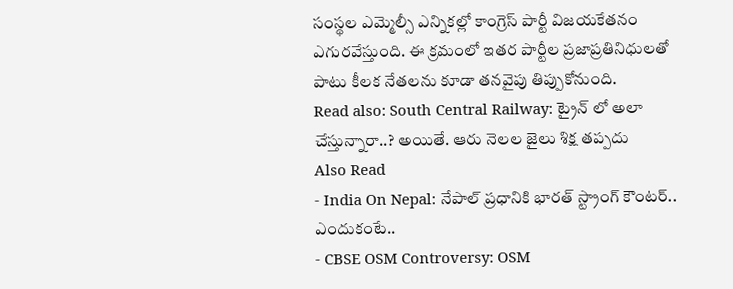సంస్థల ఎమ్మెల్సీ ఎన్నికల్లో కాంగ్రెస్ పార్టీ విజయకేతనం ఎగురవేస్తుంది. ఈ క్రమంలో ఇతర పార్టీల ప్రజాప్రతినిధులతో పాటు కీలక నేతలను కూడా తనవైపు తిప్పుకోనుంది.
Read also: South Central Railway: ట్రైన్ లో అలా చేస్తున్నారా..? అయితే. ఆరు నెలల జైలు శిక్ష తప్పదు
Also Read
- India On Nepal: నేపాల్ ప్రధానికి భారత్ స్ట్రాంగ్ కౌంటర్.. ఎందుకంటే..
- CBSE OSM Controversy: OSM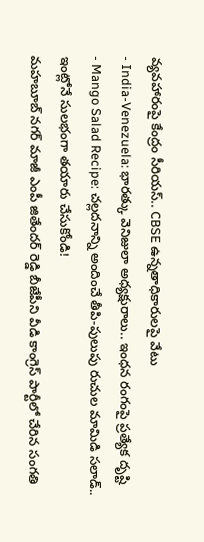వ్యవహారంపై కేంద్రం సీరియస్.. CBSE ఉన్నతాధికారులపై వేటు
- India-Venezuela: భారత్కు వెనిజులా అధ్యక్షురాలు.. ఇంధన రంగంపై ప్రత్యేక దృష్టి
- Mango Salad Recipe: చల్లదనాన్ని అందించే తీపి-పులుపు రుచుల మామిడి సలాడ్.. ఇంట్లోనే సులభంగా తయారు చేసుకోండి!
మహబూబ్ నగర్ మాజీ ఎంపీ జితేందర్ రెడ్డి బీజేపీని వీడి కాంగ్రెస్ పార్టీలో చేరిన సంగతి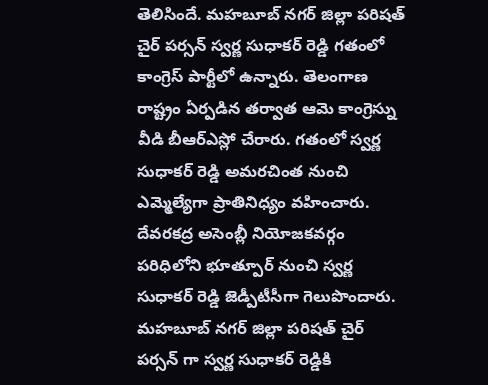తెలిసిందే. మహబూబ్ నగర్ జిల్లా పరిషత్ చైర్ పర్సన్ స్వర్ణ సుధాకర్ రెడ్డి గతంలో కాంగ్రెస్ పార్టీలో ఉన్నారు. తెలంగాణ రాష్ట్రం ఏర్పడిన తర్వాత ఆమె కాంగ్రెస్ను వీడి బీఆర్ఎస్లో చేరారు. గతంలో స్వర్ణ సుధాకర్ రెడ్డి అమరచింత నుంచి ఎమ్మెల్యేగా ప్రాతినిధ్యం వహించారు. దేవరకద్ర అసెంబ్లీ నియోజకవర్గం పరిధిలోని భూత్పూర్ నుంచి స్వర్ణ సుధాకర్ రెడ్డి జెడ్పీటీసీగా గెలుపొందారు. మహబూబ్ నగర్ జిల్లా పరిషత్ చైర్ పర్సన్ గా స్వర్ణ సుధాకర్ రెడ్డికి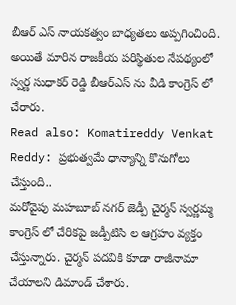బీఆర్ ఎస్ నాయకత్వం బాధ్యతలు అప్పగించింది. అయితే మారిన రాజకీయ పరిస్థితుల నేపథ్యంలో స్వర్ణ సుధాకర్ రెడ్డి బీఆర్ఎస్ ను వీడి కాంగ్రెస్ లో చేరారు.
Read also: Komatireddy Venkat Reddy: ప్రభుత్వమే ధాన్యాన్ని కొనుగోలు చేస్తుంది..
మరోవైపు మహబూబ్ నగర్ జెడ్పీ చైర్మన్ స్వర్ణమ్మ కాంగ్రెస్ లో చేరికపై జడ్పీటిసి ల ఆగ్రహం వ్యక్తం చేస్తున్నారు. చైర్మన్ పదవికి కూడా రాజీనామా చేయాలని డిమాండ్ చేశారు.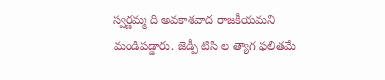స్వర్ణమ్మ ది అవకాశవాద రాజకీయమని మండిపడ్డారు. జెడ్పీ టిసి ల త్యాగ ఫలితమే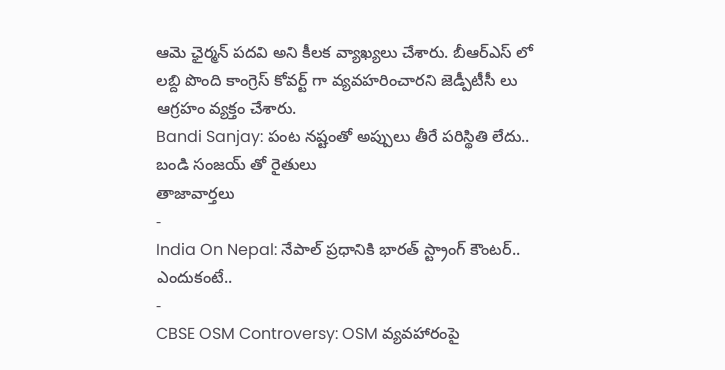ఆమె ఛైర్మన్ పదవి అని కీలక వ్యాఖ్యలు చేశారు. బీఆర్ఎస్ లో లబ్ది పొంది కాంగ్రెస్ కోవర్ట్ గా వ్యవహరించారని జెడ్పీటీసీ లు ఆగ్రహం వ్యక్తం చేశారు.
Bandi Sanjay: పంట నష్టంతో అప్పులు తీరే పరిస్థితి లేదు.. బండి సంజయ్ తో రైతులు
తాజావార్తలు
-
India On Nepal: నేపాల్ ప్రధానికి భారత్ స్ట్రాంగ్ కౌంటర్.. ఎందుకంటే..
-
CBSE OSM Controversy: OSM వ్యవహారంపై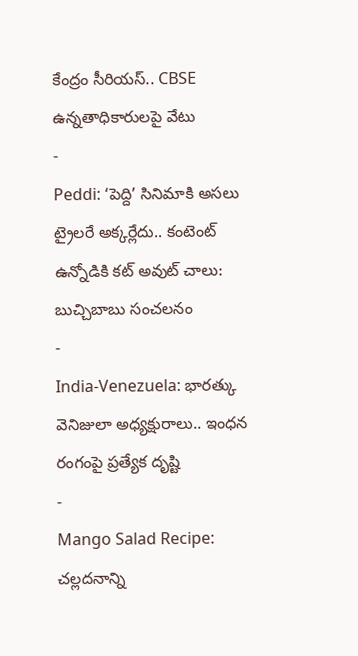కేంద్రం సీరియస్.. CBSE ఉన్నతాధికారులపై వేటు
-
Peddi: ‘పెద్ది’ సినిమాకి అసలు ట్రైలరే అక్కర్లేదు.. కంటెంట్ ఉన్నోడికి కట్ అవుట్ చాలు: బుచ్చిబాబు సంచలనం
-
India-Venezuela: భారత్కు వెనిజులా అధ్యక్షురాలు.. ఇంధన రంగంపై ప్రత్యేక దృష్టి
-
Mango Salad Recipe: చల్లదనాన్ని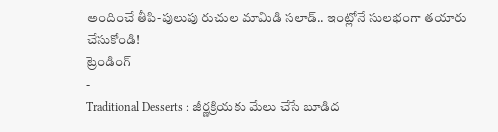అందించే తీపి-పులుపు రుచుల మామిడి సలాడ్.. ఇంట్లోనే సులభంగా తయారు చేసుకోండి!
ట్రెండింగ్
-
Traditional Desserts : జీర్ణక్రియకు మేలు చేసే బూడిద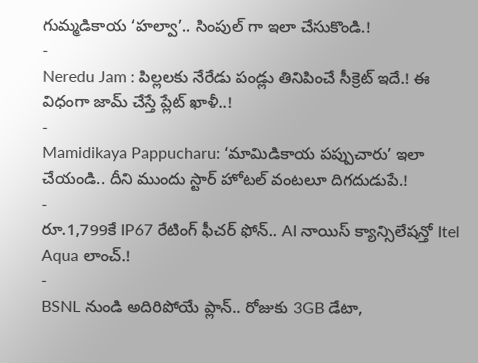గుమ్మడికాయ ‘హల్వా’.. సింపుల్ గా ఇలా చేసుకొండి.!
-
Neredu Jam : పిల్లలకు నేరేడు పండ్లు తినిపించే సీక్రెట్ ఇదే.! ఈ విధంగా జామ్ చేస్తే ప్లేట్ ఖాళీ..!
-
Mamidikaya Pappucharu: ‘మామిడికాయ పప్పుచారు’ ఇలా చేయండి.. దీని ముందు స్టార్ హోటల్ వంటలూ దిగదుడుపే.!
-
రూ.1,799కే IP67 రేటింగ్ ఫీచర్ ఫోన్.. AI నాయిస్ క్యాన్సిలేషన్తో Itel Aqua లాంచ్.!
-
BSNL నుండి అదిరిపోయే ప్లాన్.. రోజుకు 3GB డేటా,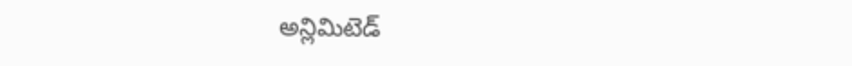అన్లిమిటెడ్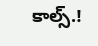కాల్స్.!